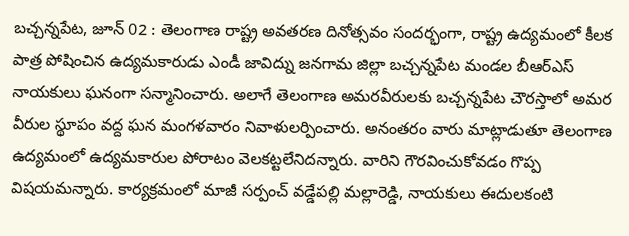బచ్చన్నపేట, జూన్ 02 : తెలంగాణ రాష్ట్ర అవతరణ దినోత్సవం సందర్భంగా, రాష్ట్ర ఉద్యమంలో కీలక పాత్ర పోషించిన ఉద్యమకారుడు ఎండీ జావిద్ను జనగామ జిల్లా బచ్చన్నపేట మండల బీఆర్ఎస్ నాయకులు ఘనంగా సన్మానించారు. అలాగే తెలంగాణ అమరవీరులకు బచ్చన్నపేట చౌరస్తాలో అమర వీరుల స్థూపం వద్ద ఘన మంగళవారం నివాళులర్పించారు. అనంతరం వారు మాట్లాడుతూ తెలంగాణ ఉద్యమంలో ఉద్యమకారుల పోరాటం వెలకట్టలేనిదన్నారు. వారిని గౌరవించుకోవడం గొప్ప విషయమన్నారు. కార్యక్రమంలో మాజీ సర్పంచ్ వడ్డేపల్లి మల్లారెడ్డి, నాయకులు ఈదులకంటి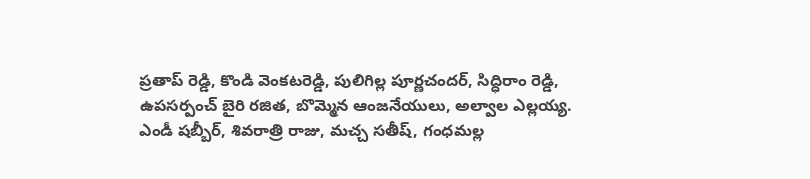ప్రతాప్ రెడ్డి, కొండి వెంకటరెడ్డి, పులిగిల్ల పూర్ణచందర్, సిద్ధిరాం రెడ్డి, ఉపసర్పంచ్ బైరి రజిత, బొమ్మెన ఆంజనేయులు, అల్వాల ఎల్లయ్య. ఎండీ షబ్బీర్, శివరాత్రి రాజు, మచ్చ సతీష్, గంధమల్ల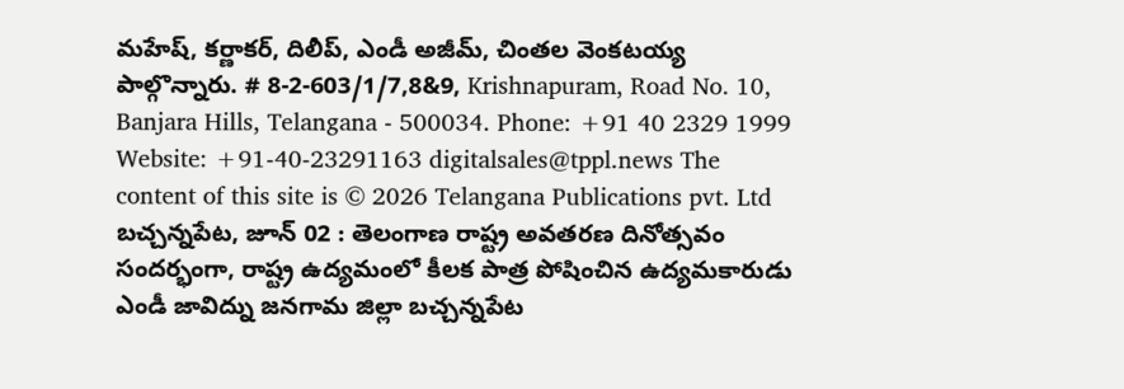మహేష్, కర్ణాకర్, దిలీప్, ఎండీ అజీమ్, చింతల వెంకటయ్య పాల్గొన్నారు. # 8-2-603/1/7,8&9, Krishnapuram, Road No. 10, Banjara Hills, Telangana - 500034. Phone: +91 40 2329 1999 Website: +91-40-23291163 digitalsales@tppl.news The content of this site is © 2026 Telangana Publications pvt. Ltd బచ్చన్నపేట, జూన్ 02 : తెలంగాణ రాష్ట్ర అవతరణ దినోత్సవం సందర్భంగా, రాష్ట్ర ఉద్యమంలో కీలక పాత్ర పోషించిన ఉద్యమకారుడు ఎండీ జావిద్ను జనగామ జిల్లా బచ్చన్నపేట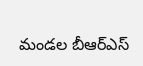మండల బీఆర్ఎస్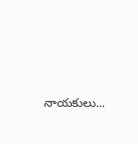నాయకులు...